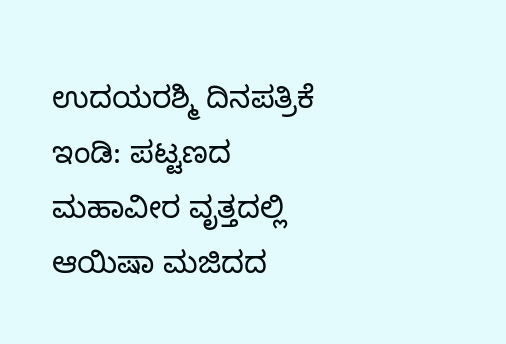ಉದಯರಶ್ಮಿ ದಿನಪತ್ರಿಕೆ
ಇಂಡಿ: ಪಟ್ಟಣದ ಮಹಾವೀರ ವೃತ್ತದಲ್ಲಿ ಆಯಿಷಾ ಮಜಿದದ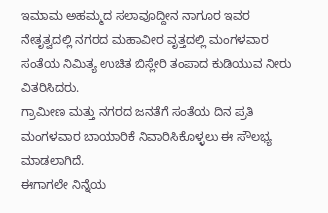ಇಮಾಮ ಅಹಮ್ಮದ ಸಲಾವೂದ್ದೀನ ನಾಗೂರ ಇವರ ನೇತೃತ್ವದಲ್ಲಿ ನಗರದ ಮಹಾವೀರ ವೃತ್ತದಲ್ಲಿ ಮಂಗಳವಾರ ಸಂತೆಯ ನಿಮಿತ್ಯ ಉಚಿತ ಬಿಸ್ಲೇರಿ ತಂಪಾದ ಕುಡಿಯುವ ನೀರು ವಿತರಿಸಿದರು.
ಗ್ರಾಮೀಣ ಮತ್ತು ನಗರದ ಜನತೆಗೆ ಸಂತೆಯ ದಿನ ಪ್ರತಿ ಮಂಗಳವಾರ ಬಾಯಾರಿಕೆ ನಿವಾರಿಸಿಕೊಳ್ಳಲು ಈ ಸೌಲಭ್ಯ ಮಾಡಲಾಗಿದೆ.
ಈಗಾಗಲೇ ನಿನ್ನೆಯ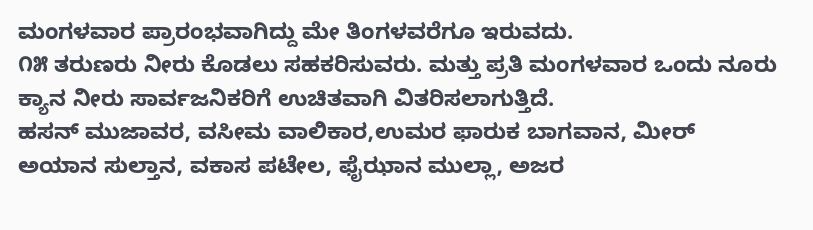ಮಂಗಳವಾರ ಪ್ರಾರಂಭವಾಗಿದ್ದು ಮೇ ತಿಂಗಳವರೆಗೂ ಇರುವದು.
೧೫ ತರುಣರು ನೀರು ಕೊಡಲು ಸಹಕರಿಸುವರು. ಮತ್ತು ಪ್ರತಿ ಮಂಗಳವಾರ ಒಂದು ನೂರು ಕ್ಯಾನ ನೀರು ಸಾರ್ವಜನಿಕರಿಗೆ ಉಚಿತವಾಗಿ ವಿತರಿಸಲಾಗುತ್ತಿದೆ.
ಹಸನ್ ಮುಜಾವರ, ವಸೀಮ ವಾಲಿಕಾರ,ಉಮರ ಫಾರುಕ ಬಾಗವಾನ, ಮೀರ್ ಅಯಾನ ಸುಲ್ತಾನ, ವಕಾಸ ಪಟೇಲ, ಫೈಝಾನ ಮುಲ್ಲಾ, ಅಜರ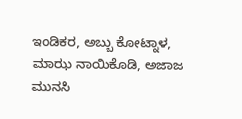ಇಂಡಿಕರ, ಅಬ್ಬು ಕೋಟ್ನಾಳ, ಮಾಝ ನಾಯಿಕೊಡಿ, ಅಜಾಜ ಮುನಸಿ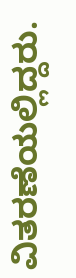ವಿತರಣೆಯಲ್ಲಿದ್ದರು.